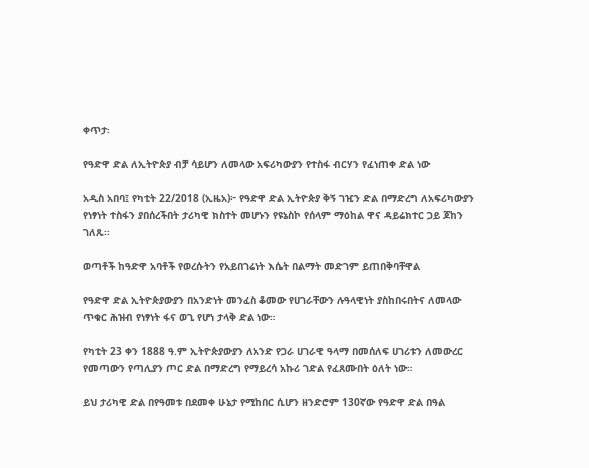ቀጥታ፡

የዓድዋ ድል ለኢትዮጵያ ብቻ ሳይሆን ለመላው አፍሪካውያን የተስፋ ብርሃን የፈነጠቀ ድል ነው

አዲስ አበባ፤ የካቲት 22/2018 (ኢዜአ)፦ የዓድዋ ድል ኢትዮጵያ ቅኝ ገዢን ድል በማድረግ ለአፍሪካውያን የነፃነት ተስፋን ያበሰረችበት ታሪካዊ ክስተት መሆኑን የዩኔስኮ የሰላም ማዕከል ዋና ዳይሬክተር ጋይ ጆከን ገለጹ፡፡

ወጣቶች ከዓድዋ አባቶች የወረሱትን የአይበገሬነት እሴት በልማት መድገም ይጠበቅባቸዋል

የዓድዋ ድል ኢትዮጵያውያን በአንድነት መንፈስ ቆመው የሀገራቸውን ሉዓላዊነት ያስከበሩበትና ለመላው ጥቁር ሕዝብ የነፃነት ፋና ወጊ የሆነ ታላቅ ድል ነው።

የካቲት 23 ቀን 1888 ዓ.ም ኢትዮጵያውያን ለአንድ የጋራ ሀገራዊ ዓላማ በመሰለፍ ሀገሪቱን ለመውረር የመጣውን የጣሊያን ጦር ድል በማድረግ የማይረሳ አኩሪ ገድል የፈጸሙበት ዕለት ነው።

ይህ ታሪካዊ ድል በየዓመቱ በደመቀ ሁኔታ የሚከበር ሲሆን ዘንድሮም 130ኛው የዓድዋ ድል በዓል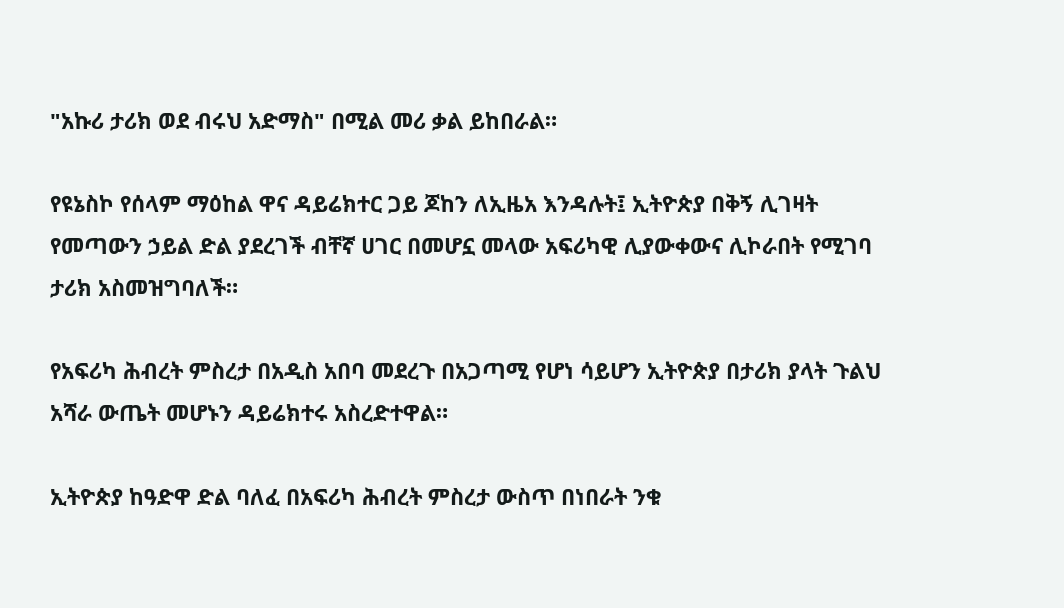"አኩሪ ታሪክ ወደ ብሩህ አድማስ" በሚል መሪ ቃል ይከበራል።

የዩኔስኮ የሰላም ማዕከል ዋና ዳይሬክተር ጋይ ጆከን ለኢዜአ እንዳሉት፤ ኢትዮጵያ በቅኝ ሊገዛት የመጣውን ኃይል ድል ያደረገች ብቸኛ ሀገር በመሆኗ መላው አፍሪካዊ ሊያውቀውና ሊኮራበት የሚገባ ታሪክ አስመዝግባለች።

የአፍሪካ ሕብረት ምስረታ በአዲስ አበባ መደረጉ በአጋጣሚ የሆነ ሳይሆን ኢትዮጵያ በታሪክ ያላት ጉልህ አሻራ ውጤት መሆኑን ዳይሬክተሩ አስረድተዋል።

ኢትዮጵያ ከዓድዋ ድል ባለፈ በአፍሪካ ሕብረት ምስረታ ውስጥ በነበራት ንቁ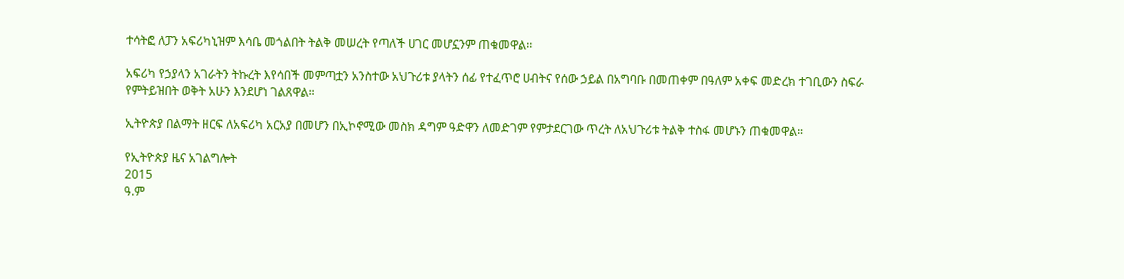ተሳትፎ ለፓን አፍሪካኒዝም እሳቤ መጎልበት ትልቅ መሠረት የጣለች ሀገር መሆኗንም ጠቁመዋል፡፡

አፍሪካ የኃያላን አገራትን ትኩረት እየሳበች መምጣቷን አንስተው አህጉሪቱ ያላትን ሰፊ የተፈጥሮ ሀብትና የሰው ኃይል በአግባቡ በመጠቀም በዓለም አቀፍ መድረክ ተገቢውን ስፍራ የምትይዝበት ወቅት አሁን እንደሆነ ገልጸዋል።

ኢትዮጵያ በልማት ዘርፍ ለአፍሪካ አርአያ በመሆን በኢኮኖሚው መስክ ዳግም ዓድዋን ለመድገም የምታደርገው ጥረት ለአህጉሪቱ ትልቅ ተስፋ መሆኑን ጠቁመዋል።

የኢትዮጵያ ዜና አገልግሎት
2015
ዓ.ም